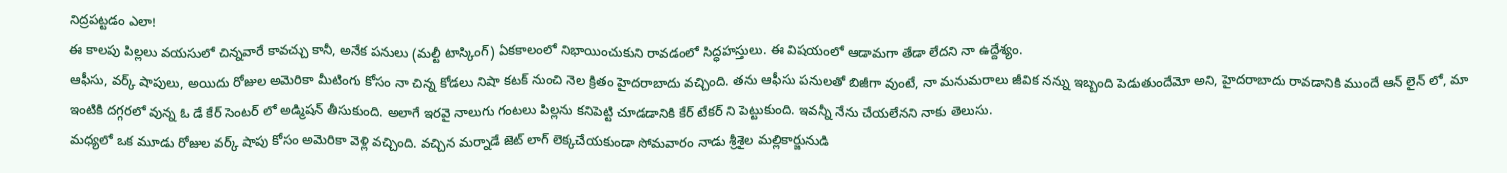నిద్రపట్టడం ఎలా!
ఈ కాలపు పిల్లలు వయసులో చిన్నవారే కావచ్చు కానీ, అనేక పనులు (మల్టీ టాస్కింగ్) ఏకకాలంలో నిభాయించుకుని రావడంలో సిద్ధహస్తులు. ఈ విషయంలో ఆడామగా తేడా లేదని నా ఉద్దేశ్యం.
ఆఫీసు, వర్క్ షాపులు, అయిదు రోజుల అమెరికా మీటింగు కోసం నా చిన్న కోడలు నిషా కటక్ నుంచి నెల క్రితం హైదరాబాదు వచ్చింది. తను ఆఫీసు పనులతో బిజీగా వుంటే, నా మనుమరాలు జీవిక నన్ను ఇబ్బంది పెడుతుందేమో అని, హైదరాబాదు రావడానికి ముందే ఆన్ లైన్ లో, మా ఇంటికి దగ్గరలో వున్న ఓ డే కేర్ సెంటర్ లో అడ్మిషన్ తీసుకుంది. అలాగే ఇరవై నాలుగు గంటలు పిల్లను కనిపెట్టి చూడడానికి కేర్ టేకర్ ని పెట్టుకుంది. ఇవన్నీ నేను చేయలేనని నాకు తెలుసు.
మధ్యలో ఒక మూడు రోజుల వర్క్ షాపు కోసం అమెరికా వెళ్లి వచ్చింది. వచ్చిన మర్నాడే జెట్ లాగ్ లెక్కచేయకుండా సోమవారం నాడు శ్రీశైల మల్లికార్జునుడి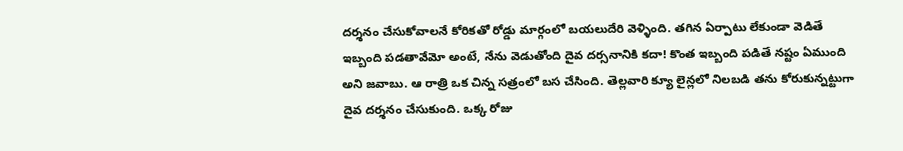దర్శనం చేసుకోవాలనే కోరికతో రోడ్డు మార్గంలో బయలుదేరి వెళ్ళింది. తగిన ఏర్పాటు లేకుండా వెడితే ఇబ్బంది పడతావేమో అంటే, నేను వెడుతోంది దైవ దర్సనానికి కదా! కొంత ఇబ్బంది పడితే నష్టం ఏముంది అని జవాబు. ఆ రాత్రి ఒక చిన్న సత్రంలో బస చేసింది. తెల్లవారి క్యూ లైన్లలో నిలబడి తను కోరుకున్నట్టుగా దైవ దర్శనం చేసుకుంది. ఒక్క రోజు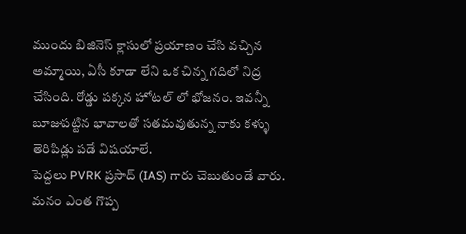ముందు బిజినెస్ క్లాసులో ప్రయాణం చేసి వచ్చిన అమ్మాయి, ఏసీ కూడా లేని ఒక చిన్న గదిలో నిద్ర చేసింది. రోడ్డు పక్కన హోటల్ లో భోజనం. ఇవన్నీ బూజుపట్టిన భావాలతో సతమవుతున్న నాకు కళ్ళు తెరిపిడ్లు పడే విషయాలే.
పెద్దలు PVRK ప్రసాద్ (IAS) గారు చెబుతుండే వారు. మనం ఎంత గొప్ప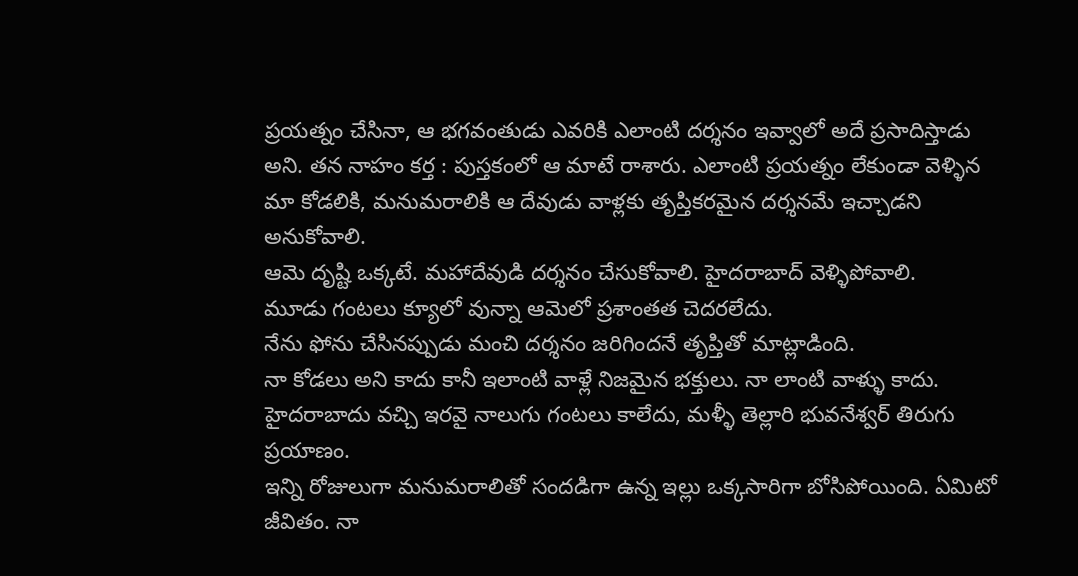ప్రయత్నం చేసినా, ఆ భగవంతుడు ఎవరికి ఎలాంటి దర్శనం ఇవ్వాలో అదే ప్రసాదిస్తాడు అని. తన నాహం కర్త : పుస్తకంలో ఆ మాటే రాశారు. ఎలాంటి ప్రయత్నం లేకుండా వెళ్ళిన మా కోడలికి, మనుమరాలికి ఆ దేవుడు వాళ్లకు తృప్తికరమైన దర్శనమే ఇచ్చాడని అనుకోవాలి.
ఆమె దృష్టి ఒక్కటే. మహాదేవుడి దర్శనం చేసుకోవాలి. హైదరాబాద్ వెళ్ళిపోవాలి.
మూడు గంటలు క్యూలో వున్నా ఆమెలో ప్రశాంతత చెదరలేదు.
నేను ఫోను చేసినప్పుడు మంచి దర్శనం జరిగిందనే తృప్తితో మాట్లాడింది.
నా కోడలు అని కాదు కానీ ఇలాంటి వాళ్లే నిజమైన భక్తులు. నా లాంటి వాళ్ళు కాదు.
హైదరాబాదు వచ్చి ఇరవై నాలుగు గంటలు కాలేదు, మళ్ళీ తెల్లారి భువనేశ్వర్ తిరుగు ప్రయాణం.
ఇన్ని రోజులుగా మనుమరాలితో సందడిగా ఉన్న ఇల్లు ఒక్కసారిగా బోసిపోయింది. ఏమిటో జీవితం. నా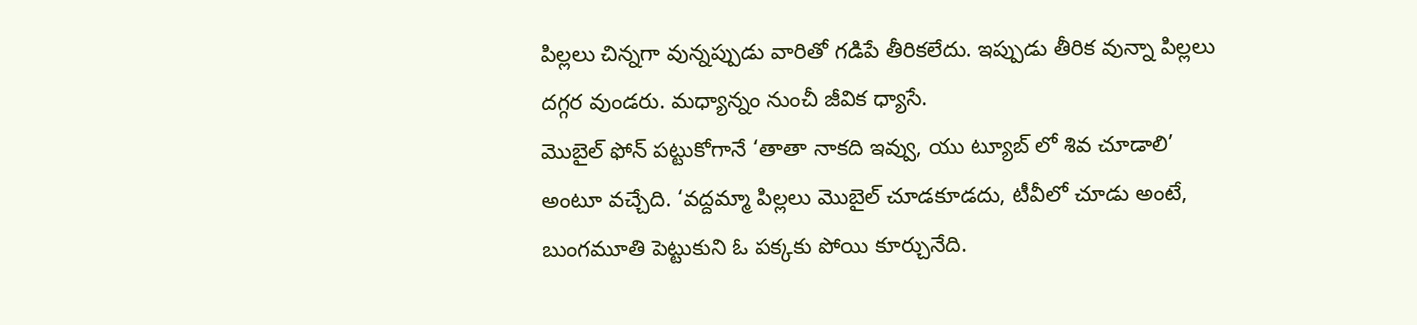పిల్లలు చిన్నగా వున్నప్పుడు వారితో గడిపే తీరికలేదు. ఇప్పుడు తీరిక వున్నా పిల్లలు దగ్గర వుండరు. మధ్యాన్నం నుంచీ జీవిక ధ్యాసే.
మొబైల్ ఫోన్ పట్టుకోగానే ‘తాతా నాకది ఇవ్వు, యు ట్యూబ్ లో శివ చూడాలి’ అంటూ వచ్చేది. ‘వద్దమ్మా పిల్లలు మొబైల్ చూడకూడదు, టీవీలో చూడు అంటే, బుంగమూతి పెట్టుకుని ఓ పక్కకు పోయి కూర్చునేది.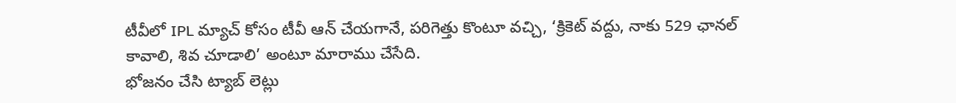టీవీలో IPL మ్యాచ్ కోసం టీవీ ఆన్ చేయగానే, పరిగెత్తు కొంటూ వచ్చి, ‘క్రికెట్ వద్దు, నాకు 529 ఛానల్ కావాలి, శివ చూడాలి’ అంటూ మారాము చేసేది.
భోజనం చేసి ట్యాబ్ లెట్లు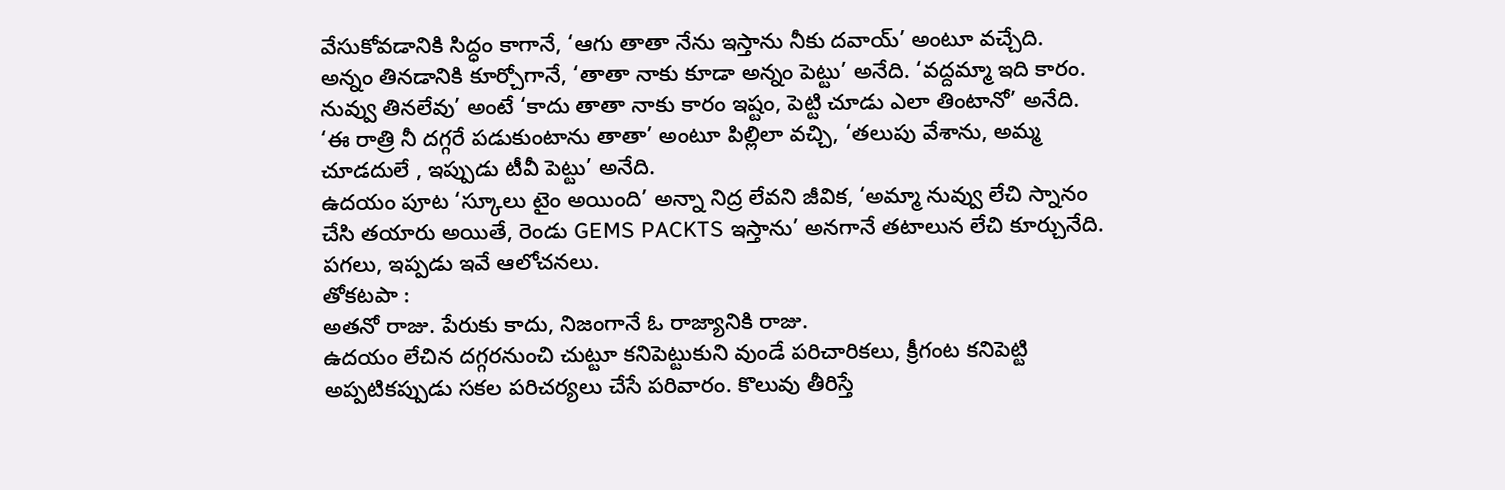వేసుకోవడానికి సిద్ధం కాగానే, ‘ఆగు తాతా నేను ఇస్తాను నీకు దవాయ్’ అంటూ వచ్చేది.
అన్నం తినడానికి కూర్చోగానే, ‘తాతా నాకు కూడా అన్నం పెట్టు’ అనేది. ‘వద్దమ్మా ఇది కారం. నువ్వు తినలేవు’ అంటే ‘కాదు తాతా నాకు కారం ఇష్టం, పెట్టి చూడు ఎలా తింటానో’ అనేది.
‘ఈ రాత్రి నీ దగ్గరే పడుకుంటాను తాతా’ అంటూ పిల్లిలా వచ్చి, ‘తలుపు వేశాను, అమ్మ చూడదులే , ఇప్పుడు టీవీ పెట్టు’ అనేది.
ఉదయం పూట ‘స్కూలు టైం అయింది’ అన్నా నిద్ర లేవని జీవిక, ‘అమ్మా నువ్వు లేచి స్నానం చేసి తయారు అయితే, రెండు GEMS PACKTS ఇస్తాను’ అనగానే తటాలున లేచి కూర్చునేది.
పగలు, ఇప్పడు ఇవే ఆలోచనలు.
తోకటపా :
అతనో రాజు. పేరుకు కాదు, నిజంగానే ఓ రాజ్యానికి రాజు.
ఉదయం లేచిన దగ్గరనుంచి చుట్టూ కనిపెట్టుకుని వుండే పరిచారికలు, క్రీగంట కనిపెట్టి అప్పటికప్పుడు సకల పరిచర్యలు చేసే పరివారం. కొలువు తీరిస్తే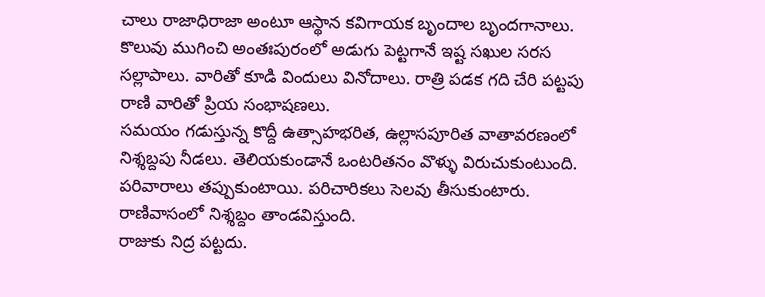చాలు రాజాధిరాజా అంటూ ఆస్థాన కవిగాయక బృందాల బృందగానాలు. కొలువు ముగించి అంతఃపురంలో అడుగు పెట్టగానే ఇష్ట సఖుల సరస సల్లాపాలు. వారితో కూడి విందులు వినోదాలు. రాత్రి పడక గది చేరి పట్టపు రాణి వారితో ప్రియ సంభాషణలు.
సమయం గడుస్తున్న కొద్దీ ఉత్సాహభరిత, ఉల్లాసపూరిత వాతావరణంలో నిశ్శబ్దపు నీడలు. తెలియకుండానే ఒంటరితనం వొళ్ళు విరుచుకుంటుంది. పరివారాలు తప్పుకుంటాయి. పరిచారికలు సెలవు తీసుకుంటారు. రాణివాసంలో నిశ్శబ్దం తాండవిస్తుంది.
రాజుకు నిద్ర పట్టదు.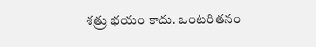శత్రు భయం కాదు. ఒంటరితనం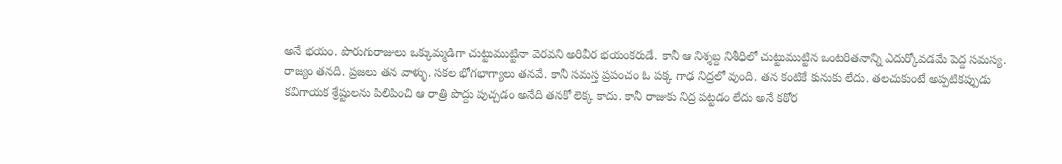అనే భయం. పొరుగురాజులు ఒక్కుమ్మడిగా చుట్టుముట్టినా వెరవని అరివీర భయంకరుడే. కానీ ఆ నిశ్శబ్ద నిశీధిలో చుట్టుముట్టిన ఒంటరితనాన్ని ఎదుర్కోవడమే పెద్ద సమస్య.
రాజ్యం తనది. ప్రజలు తన వాళ్ళు. సకల భోగభాగ్యాలు తనవే. కానీ సమస్త ప్రపంచం ఓ పక్క గాఢ నిద్రలో వుంది. తన కంటికే కునుకు లేదు. తలచుకుంటే అప్పటికప్పుడు కవిగాయక శ్రేష్టులను పిలిపించి ఆ రాత్రి పొద్దు పుచ్చడం అనేది తనకో లెక్క కాదు. కానీ రాజుకు నిద్ర పట్టడం లేదు అనే కఠోర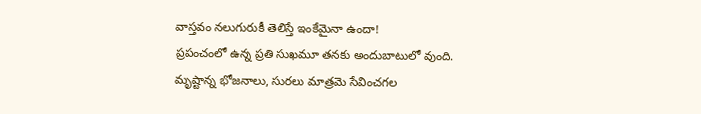వాస్తవం నలుగురుకీ తెలిస్తే ఇంకేమైనా ఉందా!
ప్రపంచంలో ఉన్న ప్రతి సుఖమూ తనకు అందుబాటులో వుంది. మృష్టాన్న భోజనాలు, సురలు మాత్రమె సేవించగల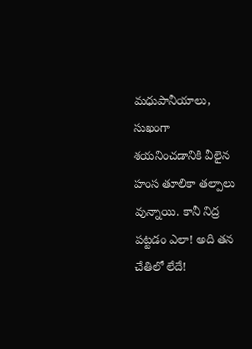మధుపానీయాలు, సుఖంగా శయనించడానికి వీలైన హంస తూలికా తల్పాలు వున్నాయి. కానీ నిద్ర పట్టడం ఎలా! అది తన చేతిలో లేదే!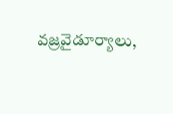వజ్రవైడూర్యాలు,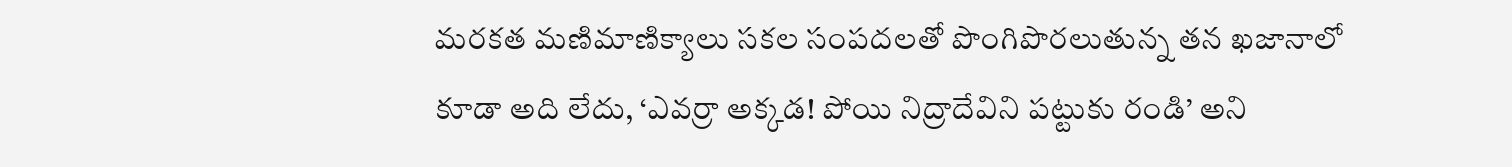మరకత మణిమాణిక్యాలు సకల సంపదలతో పొంగిపొరలుతున్న తన ఖజానాలో కూడా అది లేదు, ‘ఎవర్రా అక్కడ! పోయి నిద్రాదేవిని పట్టుకు రండి’ అని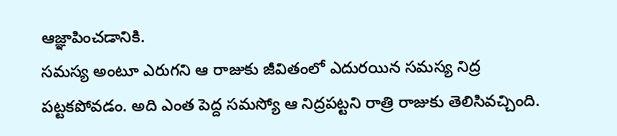ఆజ్ఞాపించడానికి.
సమస్య అంటూ ఎరుగని ఆ రాజుకు జీవితంలో ఎదురయిన సమస్య నిద్ర పట్టకపోవడం. అది ఎంత పెద్ద సమస్యో ఆ నిద్రపట్టని రాత్రి రాజుకు తెలిసివచ్చింది.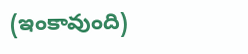(ఇంకావుంది)